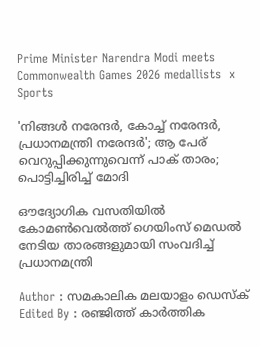Prime Minister Narendra Modi meets Commonwealth Games 2026 medallists  x
Sports

'നിങ്ങൾ നരേന്ദർ, കോച്ച് നരേന്ദർ, പ്രധാനമന്ത്രി നരേന്ദർ'; ആ പേര് വെറുപ്പിക്കുന്നുവെന്ന് പാക് താരം; പൊട്ടിച്ചിരിച്ച് മോദി

ഔദ്യോഗിക വസതിയിൽ കോമൺവെൽത്ത് ഗെയിംസ് മെഡൽ നേടിയ താരങ്ങളുമായി സംവദിച്ച് പ്രധാനമന്ത്രി

Author : സമകാലിക മലയാളം ഡെസ്ക്
Edited By : രഞ്ജിത്ത് കാർത്തിക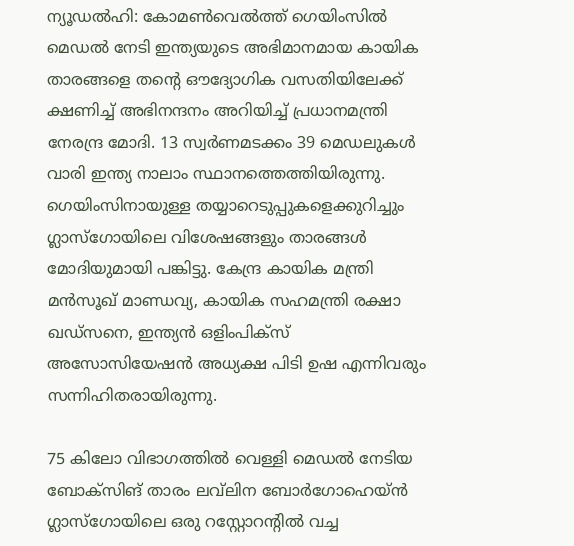ന്യൂഡൽഹി: കോമൺവെൽത്ത് ഗെയിംസിൽ മെഡൽ നേടി ഇന്ത്യയുടെ അഭിമാനമായ കായിക താരങ്ങളെ തന്റെ ഔദ്യോഗിക വസതിയിലേക്ക് ക്ഷണിച്ച് അഭിനന്ദനം അറിയിച്ച് പ്രധാനമന്ത്രി നേരന്ദ്ര മോദി. 13 സ്വർണമടക്കം 39 മെഡലുകൾ വാരി ഇന്ത്യ നാലാം സ്ഥാനത്തെത്തിയിരുന്നു. ഗെയിംസിനായുള്ള തയ്യാറെടുപ്പുകളെക്കുറിച്ചും ഗ്ലാസ്ഗോയിലെ വിശേഷങ്ങളും താരങ്ങൾ മോദിയുമായി പങ്കിട്ടു. കേന്ദ്ര കായിക മന്ത്രി മൻസൂഖ് മാണ്ഡവ്യ, കായിക സഹമന്ത്രി രക്ഷാ ഖഡ്സനെ, ഇന്ത്യൻ ഒളിംപിക്സ് അസോസിയേഷൻ അധ്യക്ഷ പിടി ഉഷ എന്നിവരും സന്നിഹിതരായിരുന്നു.

75 കിലോ വിഭാഗത്തിൽ വെള്ളി മെഡൽ നേടിയ ബോക്സിങ് താരം ലവ്‍ലിന ബോർഗോഹെയ്ൻ ഗ്ലാസ്ഗോയിലെ ഒരു റസ്റ്റോറന്റിൽ വച്ച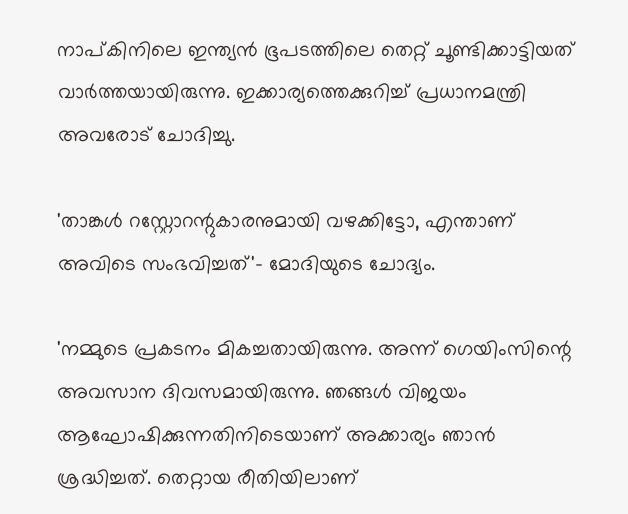നാപ്കിനിലെ ഇന്ത്യൻ ഭൂപടത്തിലെ തെറ്റ് ചൂണ്ടിക്കാട്ടിയത് വാർത്തയായിരുന്നു. ഇക്കാര്യത്തെക്കുറിച്ച് പ്രധാനമന്ത്രി അവരോട് ചോദിച്ചു.

'താങ്കൾ റസ്റ്റോറന്റുകാരനുമായി വഴക്കിട്ടോ, എന്താണ് അവിടെ സംഭവിച്ചത്'- മോദിയുടെ ചോദ്യം.

'നമ്മുടെ പ്രകടനം മികച്ചതായിരുന്നു. അന്ന് ഗെയിംസിന്റെ അവസാന ദിവസമായിരുന്നു. ഞങ്ങൾ വിജയം ആഘോഷിക്കുന്നതിനിടെയാണ് അക്കാര്യം ഞാൻ ശ്രദ്ധിച്ചത്. തെറ്റായ രീതിയിലാണ്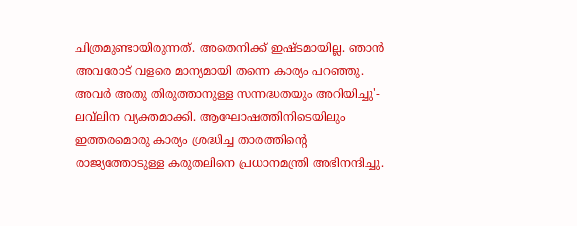ചിത്രമുണ്ടായിരുന്നത്. അതെനിക്ക് ഇഷ്ടമായില്ല. ഞാൻ അവരോട് വളരെ മാന്യമായി തന്നെ കാര്യം പറഞ്ഞു. അവർ അതു തിരുത്താനുള്ള സന്നദ്ധതയും അറിയിച്ചു'- ലവ്‍ലിന വ്യക്തമാക്കി. ആഘോഷത്തിനിടെയിലും ഇത്തരമൊരു കാര്യം ശ്രദ്ധിച്ച താരത്തിന്റെ രാജ്യത്തോടുള്ള കരുതലിനെ പ്രധാനമന്ത്രി അഭിനന്ദിച്ചു.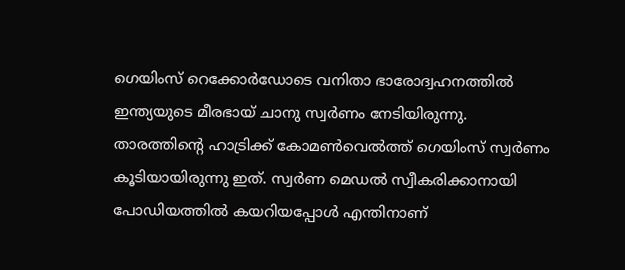ഗെയിംസ് റെക്കോർഡോടെ വനിതാ ഭാരോദ്വഹനത്തിൽ ഇന്ത്യയുടെ മീരഭായ് ചാനു സ്വർണം നേടിയിരുന്നു. താരത്തിന്റെ ഹാട്രിക്ക് കോമൺവെൽത്ത് ഗെയിംസ് സ്വർണം കൂടിയായിരുന്നു ഇത്. സ്വർണ മെഡൽ സ്വീകരിക്കാനായി പോഡിയത്തിൽ കയറിയപ്പോൾ എന്തിനാണ്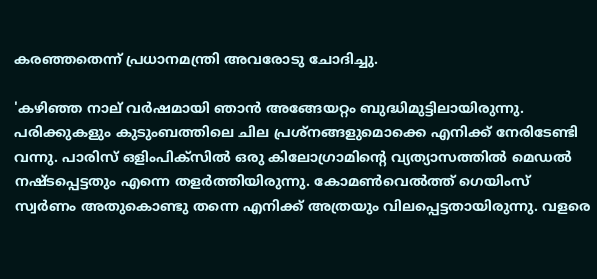കരഞ്ഞതെന്ന് പ്രധാനമന്ത്രി അവരോടു ചോദിച്ചു.

'കഴിഞ്ഞ നാല് വർഷമായി ഞാൻ അങ്ങേയറ്റം ബുദ്ധിമുട്ടിലായിരുന്നു. പരിക്കുകളും കുടുംബത്തിലെ ചില പ്രശ്നങ്ങളുമൊക്കെ എനിക്ക് നേരിടേണ്ടി വന്നു. പാരിസ് ഒളിംപിക്സിൽ ഒരു കിലോഗ്രാമിന്റെ വ്യത്യാസത്തിൽ മെഡൽ നഷ്ടപ്പെട്ടതും എന്നെ തളർത്തിയിരുന്നു. കോമൺവെൽത്ത് ഗെയിംസ് സ്വർണം അതുകൊണ്ടു തന്നെ എനിക്ക് അത്രയും വിലപ്പെട്ടതായിരുന്നു. വളരെ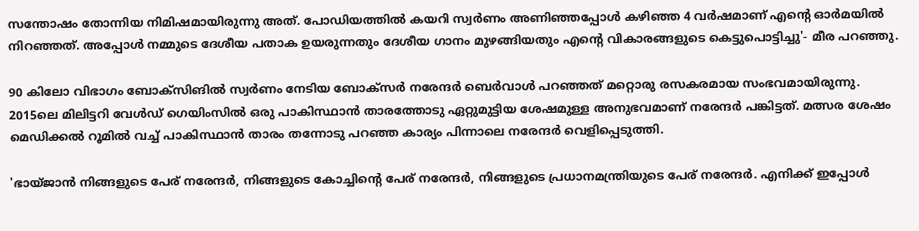സന്തോഷം തോന്നിയ നിമിഷമായിരുന്നു അത്. പോഡിയത്തിൽ കയറി സ്വർണം അണിഞ്ഞപ്പോൾ കഴിഞ്ഞ 4 വർഷമാണ് എന്റെ ഓർമയിൽ നിറഞ്ഞത്. അപ്പോൾ നമ്മുടെ ദേശീയ പതാക ഉയരുന്നതും ദേശീയ ഗാനം മുഴങ്ങിയതും എന്റെ വികാരങ്ങളുടെ കെട്ടുപൊട്ടിച്ചു'- മീര പറഞ്ഞു.

90 കിലോ വിഭാഗം ബോക്സിങിൽ സ്വർണം നേടിയ ബോക്സർ നരേന്ദർ ബെർവാൾ പറഞ്ഞത് മറ്റൊരു രസകരമായ സംഭവമായിരുന്നു. 2015ലെ മിലിട്ടറി വേൾഡ് ഗെയിംസിൽ ഒരു പാകിസ്ഥാൻ താരത്തോടു ഏറ്റുമുട്ടിയ ശേഷമുള്ള അനുഭവമാണ് നരേന്ദർ പങ്കിട്ടത്. മത്സര ശേഷം മെഡിക്കൽ റൂമിൽ വച്ച് പാകിസ്ഥാൻ താരം തന്നോടു പറഞ്ഞ കാര്യം പിന്നാലെ നരേന്ദർ വെളിപ്പെടുത്തി.

'ഭായ്ജാൻ നിങ്ങളുടെ പേര് നരേന്ദർ, നിങ്ങളുടെ കോച്ചിന്റെ പേര് നരേന്ദർ, നിങ്ങളുടെ പ്രധാനമന്ത്രിയുടെ പേര് നരേന്ദർ. എനിക്ക് ഇപ്പോൾ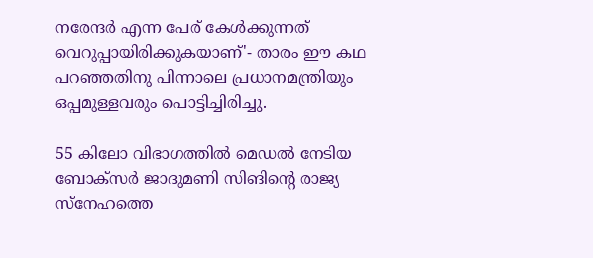നരേന്ദർ എന്ന പേര് കേൾക്കുന്നത് വെറുപ്പായിരിക്കുകയാണ്'- താരം ഈ കഥ പറഞ്ഞതിനു പിന്നാലെ പ്രധാനമന്ത്രിയും ഒപ്പമുള്ളവരും പൊട്ടിച്ചിരിച്ചു.

55 കിലോ വിഭാഗത്തിൽ മെഡൽ നേടിയ ബോക്സർ ജാദുമണി സിങിന്റെ രാജ്യ സ്നേഹത്തെ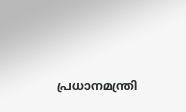പ്രധാനമന്ത്രി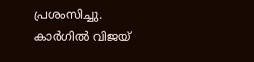പ്രശംസിച്ചു. കാർഗിൽ വിജയ്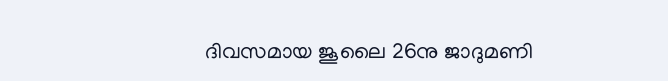ദിവസമായ ജൂലൈ 26നു ജാദുമണി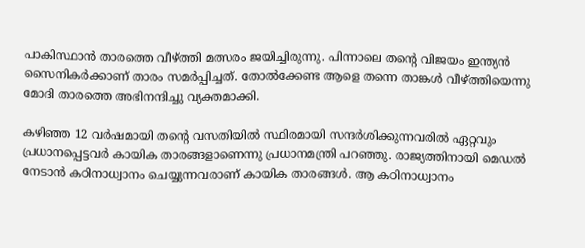പാകിസ്ഥാൻ താരത്തെ വീഴ്ത്തി മത്സരം ജയിച്ചിരുന്നു. പിന്നാലെ തന്റെ വിജയം ഇന്ത്യൻ സൈനികർക്കാണ് താരം സമർപ്പിച്ചത്. തോൽക്കേണ്ട ആളെ തന്നെ താങ്കൾ വീഴ്ത്തിയെന്നു മോദി താരത്തെ അഭിനന്ദിച്ചു വ്യക്തമാക്കി.

കഴിഞ്ഞ 12 വർഷമായി തന്റെ വസതിയിൽ സ്ഥിരമായി സന്ദർശിക്കുന്നവരിൽ ഏറ്റവും പ്രധാനപ്പെട്ടവർ കായിക താരങ്ങളാണെന്നു പ്രധാനമന്ത്രി പറഞ്ഞു. രാജ്യത്തിനായി മെഡൽ നേടാൻ കഠിനാധ്വാനം ചെയ്യുന്നവരാണ് കായിക താരങ്ങൾ. ആ കഠിനാധ്വാനം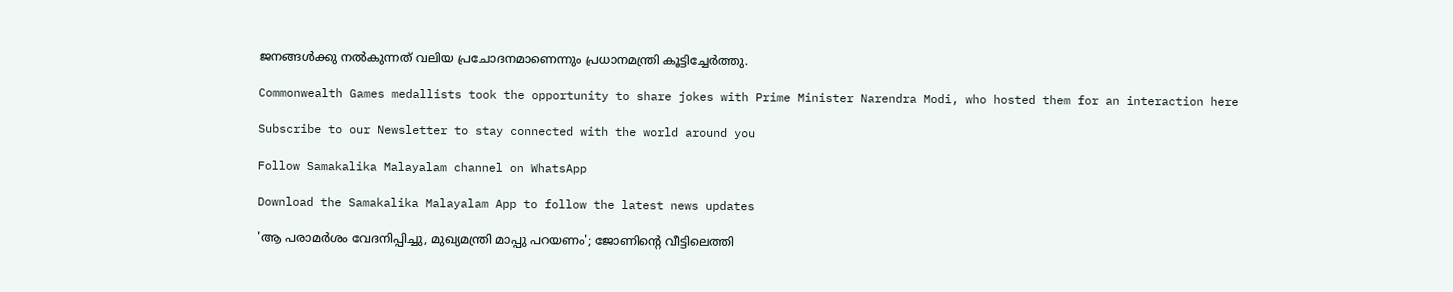ജനങ്ങൾക്കു നൽകുന്നത് വലിയ പ്രചോദനമാണെന്നും പ്രധാനമന്ത്രി കൂട്ടിച്ചേർ‌ത്തു.

Commonwealth Games medallists took the opportunity to share jokes with Prime Minister Narendra Modi, who hosted them for an interaction here

Subscribe to our Newsletter to stay connected with the world around you

Follow Samakalika Malayalam channel on WhatsApp

Download the Samakalika Malayalam App to follow the latest news updates

'ആ പരാമര്‍ശം വേദനിപ്പിച്ചു, മുഖ്യമന്ത്രി മാപ്പു പറയണം'; ജോണിന്റെ വീട്ടിലെത്തി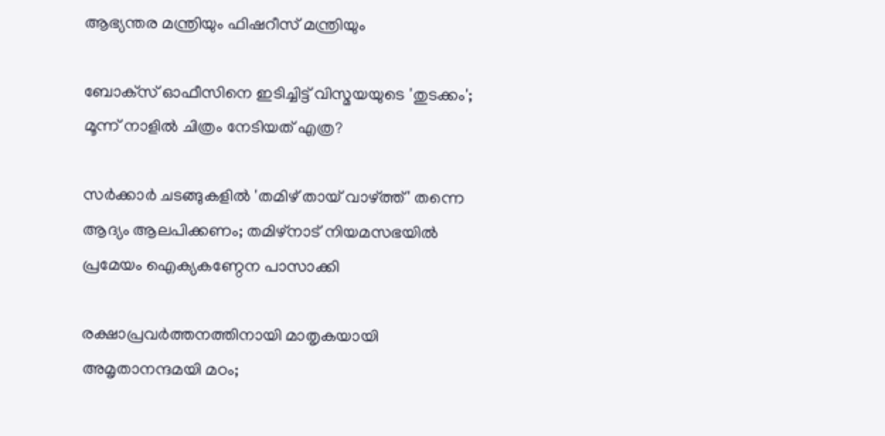ആഭ്യന്തര മന്ത്രിയും ഫിഷറീസ് മന്ത്രിയും

ബോക്‌സ് ഓഫീസിനെ ഇടിച്ചിട്ട് വിസ്മയയുടെ 'തുടക്കം'; മൂന്ന് നാളില്‍ ചിത്രം നേടിയത് എത്ര?

സർക്കാർ ചടങ്ങുകളിൽ 'തമിഴ് തായ് വാഴ്ത്ത്' തന്നെ ആദ്യം ആലപിക്കണം; തമിഴ്‌നാട് നിയമസഭയിൽ പ്രമേയം ഐക്യകണ്ഠേന പാസാക്കി

രക്ഷാപ്രവർത്തനത്തിനായി മാതൃകയായി അമൃതാനന്ദമയി മഠം;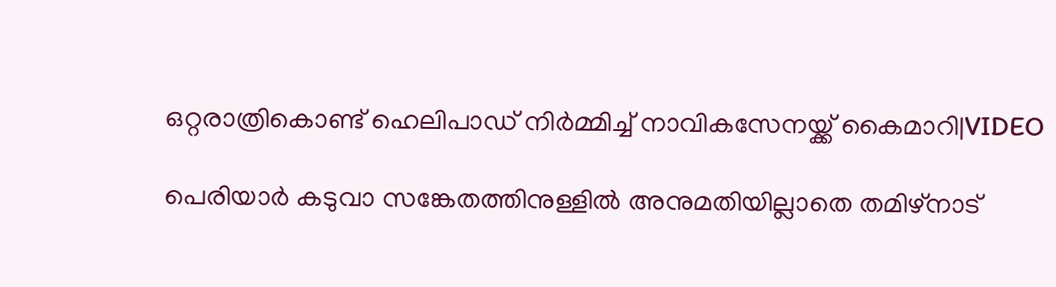ഒറ്റരാത്രികൊണ്ട് ഹെലിപാഡ് നിർമ്മിച്ച് നാവികസേനയ്ക്ക് കൈമാറി|VIDEO

പെരിയാർ കടുവാ സങ്കേതത്തിനുള്ളിൽ അനുമതിയില്ലാതെ തമിഴ്‌നാട്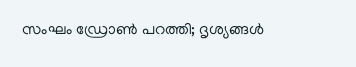സംഘം ഡ്രോൺ പറത്തി; ദൃശ്യങ്ങൾ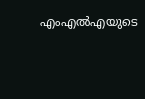എംഎൽഎയുടെ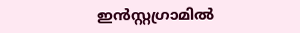ഇൻസ്റ്റഗ്രാമിൽ